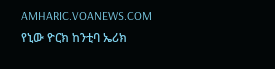AMHARIC.VOANEWS.COM
የኒው ዮርክ ከንቲባ ኤሪክ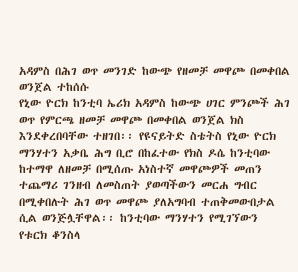አዳምስ በሕገ ወጥ መንገድ ከውጭ የዘመቻ መዋጮ በመቀበል ወንጀል ተከሰሱ
የኒው ዮርክ ከንቲባ ኤሪክ አዳምስ ከውጭ ሀገር ምንጮች ሕገ ወጥ የምርጫ ዘመቻ መዋጮ በመቀበል ወንጀል ክስ እንደቀረበባቸው ተዘገበ፡፡ የዩናይትድ ስቴትስ የኒው ዮርክ ማንሃተን አቃቤ ሕግ ቢሮ በከፈተው የክስ ዶሴ ከንቲባው ከተማዋ ለዘመቻ በሚሰጡ አነስተኛ መዋጮዎች መጠን ተጨማሪ ገንዘብ ለመስጠት ያወጣችውን መርሐ ግብር በሚቀበሉት ሕገ ወጥ መዋጮ ያለአግባብ ተጠቅመውበታል ሲል ወንጅሏቸዋል፡፡ ከንቲባው ማንሃተን የሚገኘውን የቱርክ ቆንስላ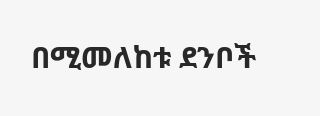በሚመለከቱ ደንቦች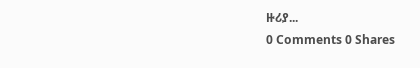ዙሪያ...
0 Comments 0 Shares